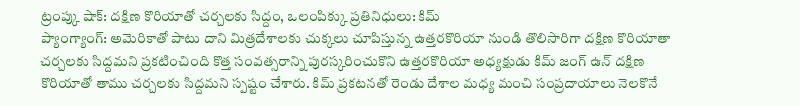ట్రంప్కు షాక్: దక్షిణ కొరియాతో చర్చలకు సిద్దం, ఒలంపిక్కు ప్రతినిధులు: కిమ్
ప్యాంగ్యాంగ్: అమెరికాతో పాటు దాని మిత్రదేశాలకు చుక్కలు చూపిస్తున్న ఉత్తరకొరియా నుండి తొలిసారిగా దక్షిణ కొరియాతా చర్చలకు సిద్దమని ప్రకటించింది కొత్త సంవత్సరాన్ని పురస్కరించుకొని ఉత్తరకొరియా అధ్యక్షుడు కిమ్ జంగ్ ఉన్ దక్షిణ కొరియాతో తాము చర్చలకు సిద్దమని స్పష్టం చేశారు. కిమ్ ప్రకటనతో రెండు దేశాల మధ్య మంచి సంప్రదాయాలు నెలకొనే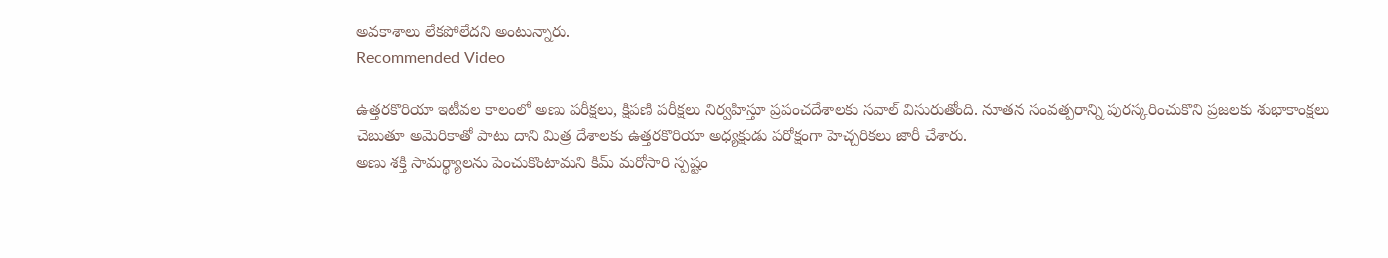అవకాశాలు లేకపోలేదని అంటున్నారు.
Recommended Video

ఉత్తరకొరియా ఇటీవల కాలంలో అణు పరీక్షలు, క్షిపణి పరీక్షలు నిర్వహిస్తూ ప్రపంచదేశాలకు సవాల్ విసురుతోంది. నూతన సంవత్పరాన్ని పురస్కరించుకొని ప్రజలకు శుభాకాంక్షలు చెబుతూ అమెరికాతో పాటు దాని మిత్ర దేశాలకు ఉత్తరకొరియా అధ్యక్షుడు పరోక్షంగా హెచ్చరికలు జారీ చేశారు.
అణు శక్తి సామర్థ్యాలను పెంచుకొంటామని కిమ్ మరోసారి స్పష్టం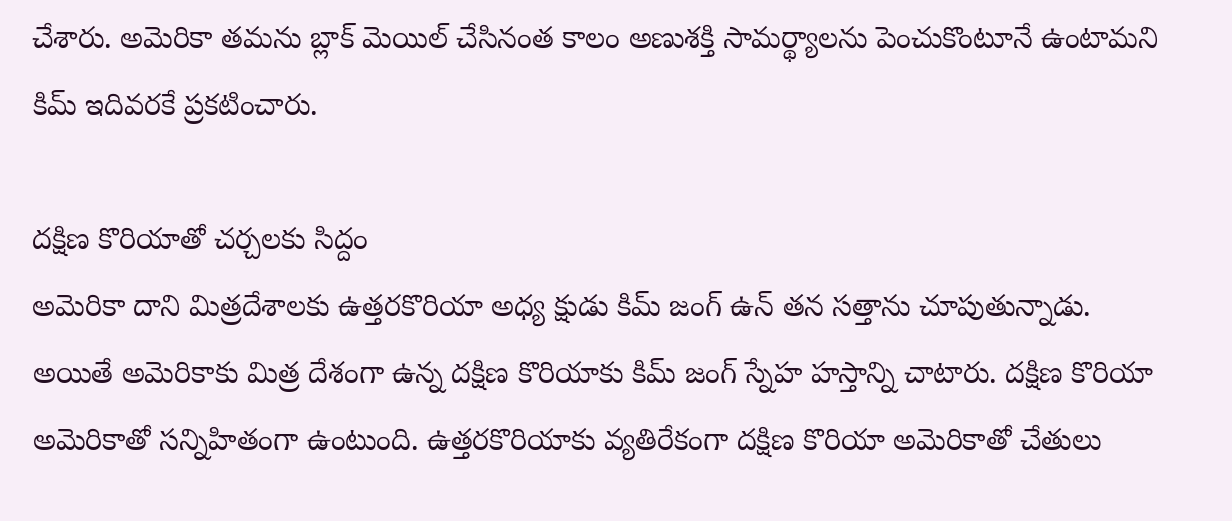చేశారు. అమెరికా తమను బ్లాక్ మెయిల్ చేసినంత కాలం అణుశక్తి సామర్థ్యాలను పెంచుకొంటూనే ఉంటామని కిమ్ ఇదివరకే ప్రకటించారు.

దక్షిణ కొరియాతో చర్చలకు సిద్దం
అమెరికా దాని మిత్రదేశాలకు ఉత్తరకొరియా అధ్య క్షుడు కిమ్ జంగ్ ఉన్ తన సత్తాను చూపుతున్నాడు. అయితే అమెరికాకు మిత్ర దేశంగా ఉన్న దక్షిణ కొరియాకు కిమ్ జంగ్ స్నేహ హస్తాన్ని చాటారు. దక్షిణ కొరియా అమెరికాతో సన్నిహితంగా ఉంటుంది. ఉత్తరకొరియాకు వ్యతిరేకంగా దక్షిణ కొరియా అమెరికాతో చేతులు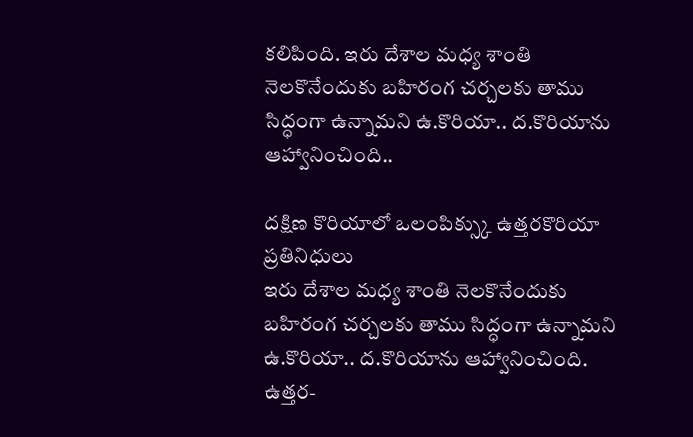కలిపింది. ఇరు దేశాల మధ్య శాంతి నెలకొనేందుకు బహిరంగ చర్చలకు తాము సిద్ధంగా ఉన్నామని ఉ.కొరియా.. ద.కొరియాను ఆహ్వానించింది..

దక్షిణ కొరియాలో ఒలంపిక్స్కు ఉత్తరకొరియా ప్రతినిధులు
ఇరు దేశాల మధ్య శాంతి నెలకొనేందుకు బహిరంగ చర్చలకు తాము సిద్ధంగా ఉన్నామని ఉ.కొరియా.. ద.కొరియాను ఆహ్వానించింది. ఉత్తర-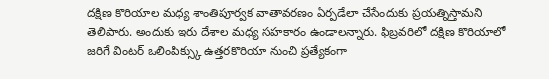దక్షిణ కొరియాల మధ్య శాంతిపూర్వక వాతావరణం ఏర్పడేలా చేసేందుకు ప్రయత్నిస్తామని తెలిపారు. అందుకు ఇరు దేశాల మధ్య సహకారం ఉండాలన్నారు. ఫిబ్రవరిలో దక్షిణ కొరియాలో జరిగే వింటర్ ఒలింపిక్స్కు ఉత్తరకొరియా నుంచి ప్రత్యేకంగా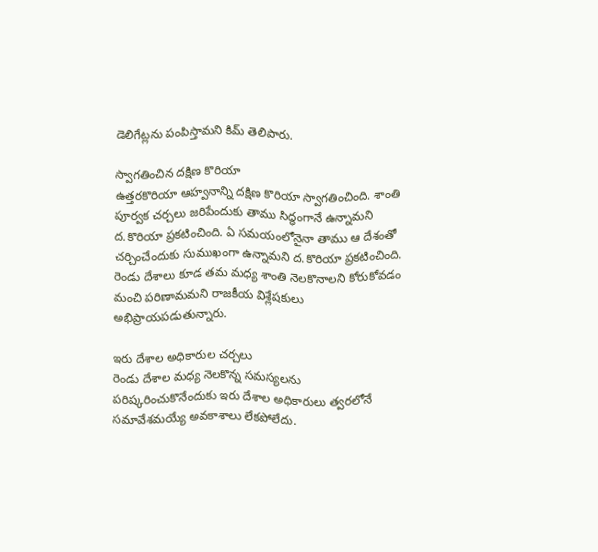డెలిగేట్లను పంపిస్తామని కిమ్ తెలిపారు.

స్వాగతించిన దక్షిణ కొరియా
ఉత్తరకొరియా ఆహ్వనాన్ని దక్షిణ కొరియా స్వాగతించింది. శాంతి పూర్వక చర్చలు జరిపేందుకు తాము సిద్ధంగానే ఉన్నామని ద.కొరియా ప్రకటించింది. ఏ సమయంలోనైనా తాము ఆ దేశంతో చర్చించేందుకు సుముఖంగా ఉన్నామని ద.కొరియా ప్రకటించింది. రెండు దేశాలు కూడ తమ మధ్య శాంతి నెలకొనాలని కోరుకోవడం మంచి పరిణామమని రాజకీయ విశ్లేషకులు అభిప్రాయపడుతున్నారు.

ఇరు దేశాల అధికారుల చర్చలు
రెండు దేశాల మధ్య నెలకొన్న సమస్యలను పరిష్కరించుకొనేందుకు ఇరు దేశాల అధికారులు త్వరలోనే సమావేశమయ్యే అవకాశాలు లేకపోలేదు.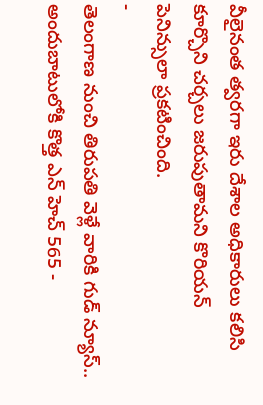వీలైనంత త్వరగా ఇరు దేశాల అధికారులు కలిసి కూర్చొని చర్చలు జరుపుతామని కొరియన్ పెనిన్సులా ప్రకటించింది.
-
తెలంగాణ నుంచి తిరుపతి వెళ్లే వారికి గుడ్ న్యూస్.. అందుబాటులోకి కొత్త ఎన్ హెచ్ 565 -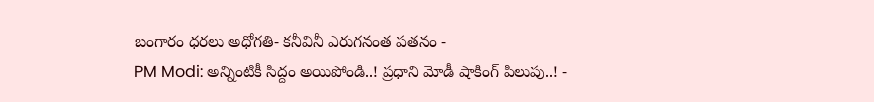బంగారం ధరలు అధోగతి- కనీవినీ ఎరుగనంత పతనం -
PM Modi: అన్నింటికీ సిద్దం అయిపోండి..! ప్రధాని మోడీ షాకింగ్ పిలుపు..! -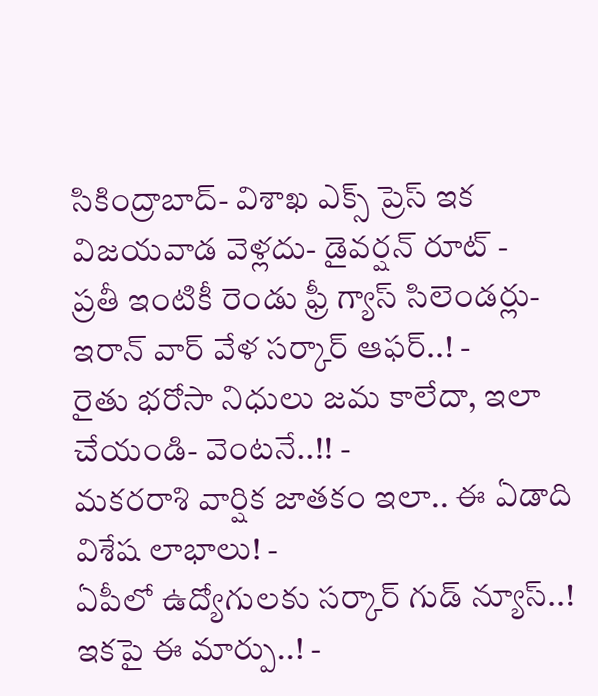సికింద్రాబాద్- విశాఖ ఎక్స్ ప్రెస్ ఇక విజయవాడ వెళ్లదు- డైవర్షన్ రూట్ -
ప్రతీ ఇంటికీ రెండు ఫ్రీ గ్యాస్ సిలెండర్లు-ఇరాన్ వార్ వేళ సర్కార్ ఆఫర్..! -
రైతు భరోసా నిధులు జమ కాలేదా, ఇలా చేయండి- వెంటనే..!! -
మకరరాశి వార్షిక జాతకం ఇలా.. ఈ ఏడాది విశేష లాభాలు! -
ఏపీలో ఉద్యోగులకు సర్కార్ గుడ్ న్యూస్..! ఇకపై ఈ మార్పు..! -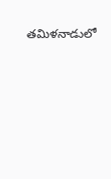తమిళనాడులో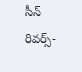సీన్ రివర్స్-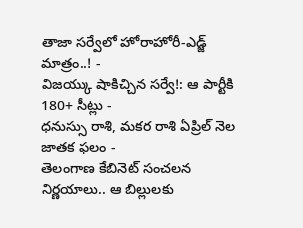తాజా సర్వేలో హోరాహోరీ-ఎడ్జ్ మాత్రం..! -
విజయ్కు షాకిచ్చిన సర్వే!: ఆ పార్టీకి 180+ సీట్లు -
ధనుస్సు రాశి, మకర రాశి ఏప్రిల్ నెల జాతక ఫలం -
తెలంగాణ కేబినెట్ సంచలన నిర్ణయాలు.. ఆ బిల్లులకు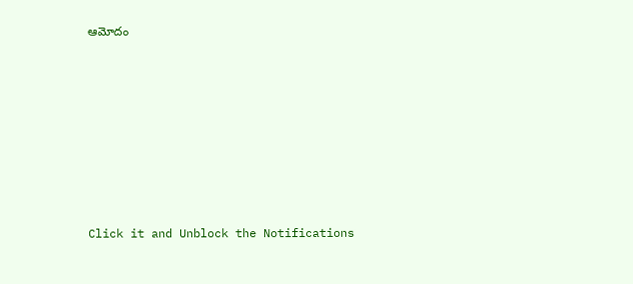ఆమోదం












Click it and Unblock the Notifications